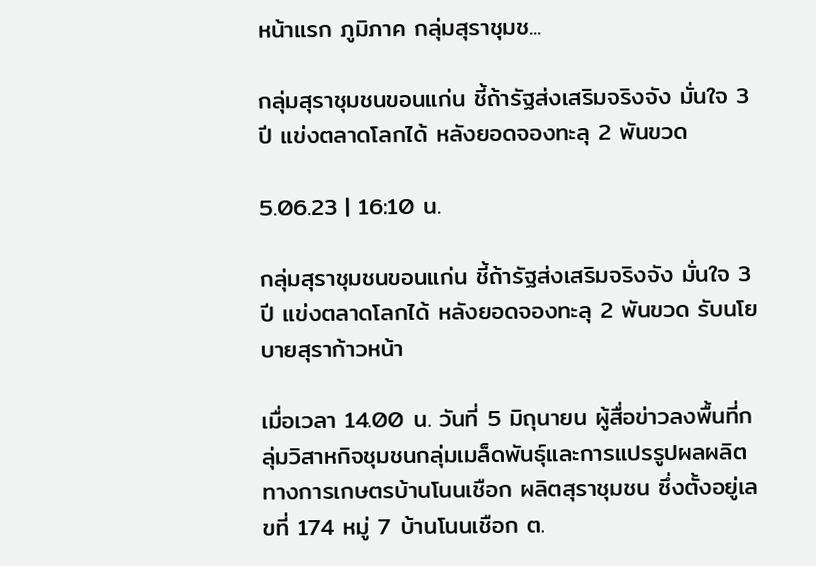หน้าแรก ภูมิภาค กลุ่มสุราชุมช...

กลุ่มสุราชุมชนขอนแก่น ชี้ถ้ารัฐส่งเสริมจริงจัง มั่นใจ 3 ปี แข่งตลาดโลกได้ หลังยอดจองทะลุ 2 พันขวด

5.06.23 | 16:10 น.

กลุ่มสุราชุมชนขอนแก่น ชี้ถ้ารัฐส่งเสริมจริงจัง มั่นใจ 3 ปี แข่งตลาดโลกได้ หลังยอดจองทะลุ 2 พันขวด รับนโยบายสุราก้าวหน้า

เมื่อเวลา 14.00 น. วันที่ 5 มิถุนายน ผู้สื่อข่าวลงพื้นที่กลุ่มวิสาหกิจชุมชนกลุ่มเมล็ดพันธุ์และการแปรรูปผลผลิตทางการเกษตรบ้านโนนเชือก ผลิตสุราชุมชน ซึ่งตั้งอยู่เลขที่ 174 หมู่ 7 บ้านโนนเชือก ต.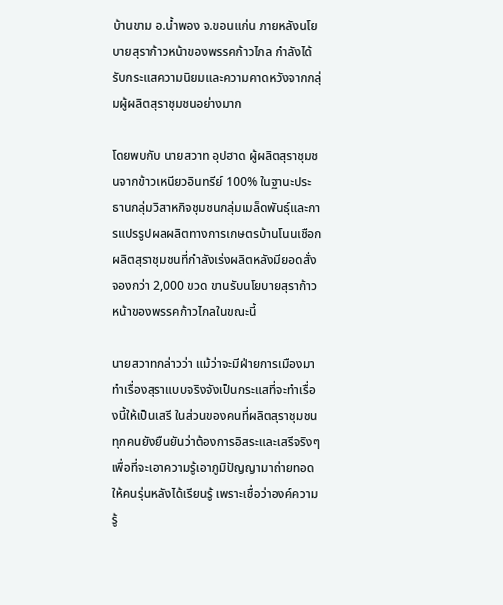บ้านขาม อ.น้ำพอง จ.ขอนแก่น ภายหลังนโยบายสุราก้าวหน้าของพรรคก้าวไกล กำลังได้รับกระแสความนิยมและความคาดหวังจากกลุ่มผู้ผลิตสุราชุมชนอย่างมาก

โดยพบกับ นายสวาท อุปฮาด ผู้ผลิตสุราชุมชนจากข้าวเหนียวอินทรีย์ 100% ในฐานะประธานกลุ่มวิสาหกิจชุมชนกลุ่มเมล็ดพันธุ์และการแปรรูปผลผลิตทางการเกษตรบ้านโนนเชือก ผลิตสุราชุมชนที่กำลังเร่งผลิตหลังมียอดสั่งจองกว่า 2,000 ขวด ขานรับนโยบายสุราก้าวหน้าของพรรคก้าวไกลในขณะนี้

นายสวาทกล่าวว่า แม้ว่าจะมีฝ่ายการเมืองมาทำเรื่องสุราแบบจริงจังเป็นกระแสที่จะทำเรื่องนี้ให้เป็นเสรี ในส่วนของคนที่ผลิตสุราชุมชนทุกคนยังยืนยันว่าต้องการอิสระและเสรีจริงๆ เพื่อที่จะเอาความรู้เอาภูมิปัญญามาถ่ายทอดให้คนรุ่นหลังได้เรียนรู้ เพราะเชื่อว่าองค์ความรู้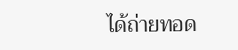ได้ถ่ายทอด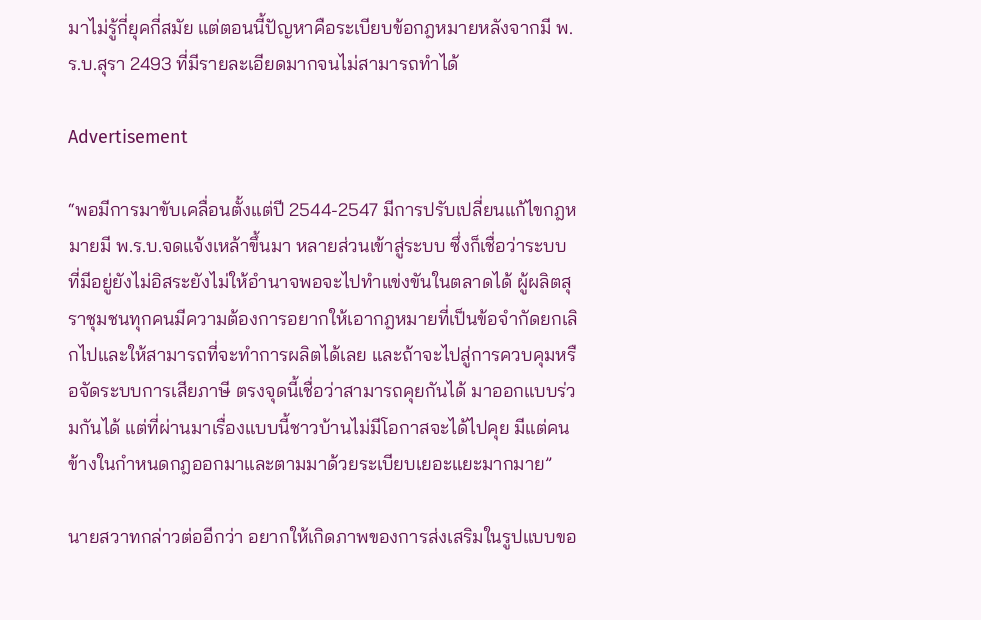มาไม่รู้กี่ยุคกี่สมัย แต่ตอนนี้ปัญหาคือระเบียบข้อกฎหมายหลังจากมี พ.ร.บ.สุรา 2493 ที่มีรายละเอียดมากจนไม่สามารถทำได้

Advertisement

“พอมีการมาขับเคลื่อนตั้งแต่ปี 2544-2547 มีการปรับเปลี่ยนแก้ไขกฎหมายมี พ.ร.บ.จดแจ้งเหล้าขึ้นมา หลายส่วนเข้าสู่ระบบ ซึ่งก็เชื่อว่าระบบที่มีอยู่ยังไม่อิสระยังไม่ให้อำนาจพอจะไปทำแข่งขันในตลาดได้ ผู้ผลิตสุราชุมชนทุกคนมีความต้องการอยากให้เอากฎหมายที่เป็นข้อจำกัดยกเลิกไปและให้สามารถที่จะทำการผลิตได้เลย และถ้าจะไปสู่การควบคุมหรือจัดระบบการเสียภาษี ตรงจุดนี้เชื่อว่าสามารถคุยกันได้ มาออกแบบร่วมกันได้ แต่ที่ผ่านมาเรื่องแบบนี้ชาวบ้านไม่มีโอกาสจะได้ไปคุย มีแต่คนข้างในกำหนดกฎออกมาและตามมาด้วยระเบียบเยอะแยะมากมาย”

นายสวาทกล่าวต่ออีกว่า อยากให้เกิดภาพของการส่งเสริมในรูปแบบขอ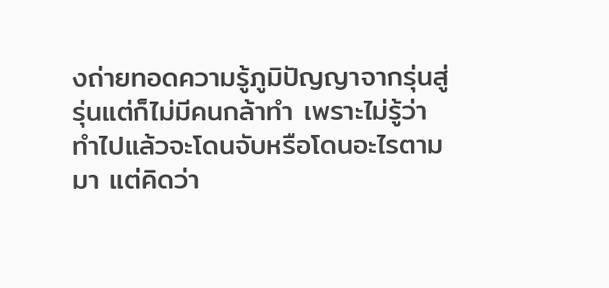งถ่ายทอดความรู้ภูมิปัญญาจากรุ่นสู่รุ่นแต่ก็ไม่มีคนกล้าทำ เพราะไม่รู้ว่าทำไปแล้วจะโดนจับหรือโดนอะไรตามมา แต่คิดว่า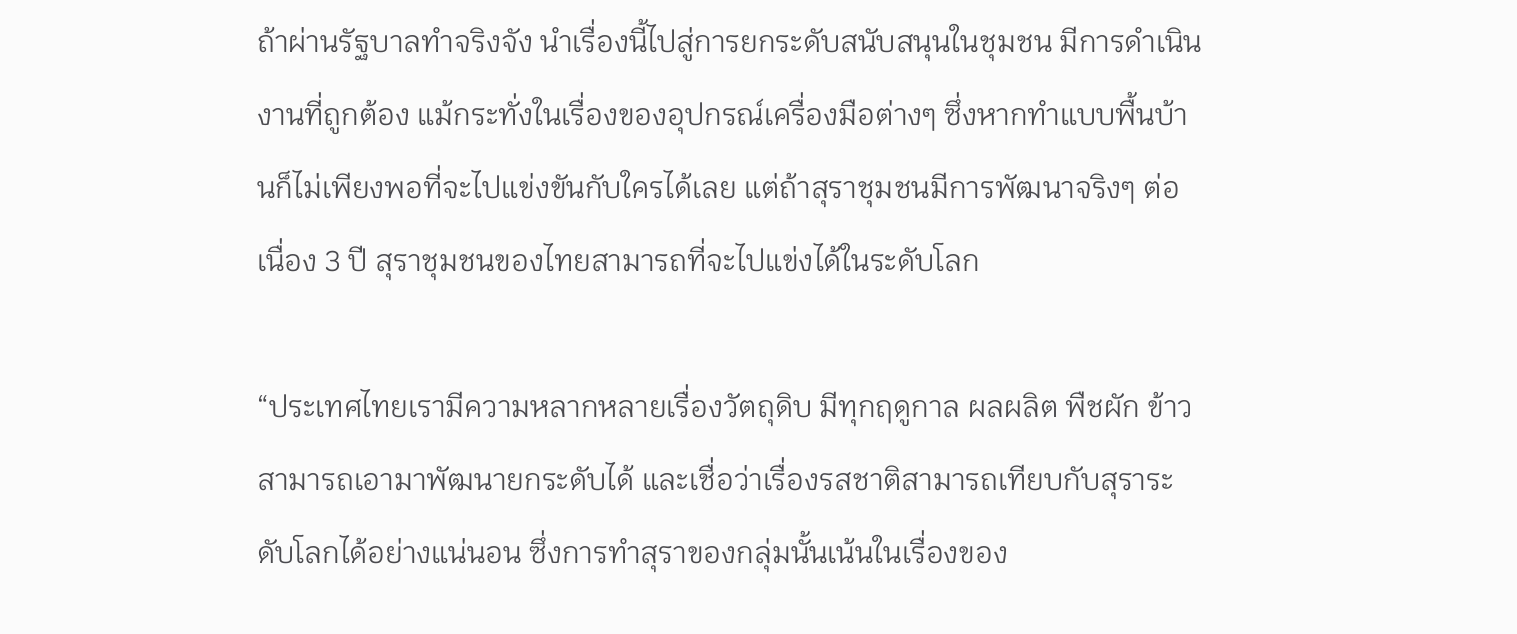ถ้าผ่านรัฐบาลทำจริงจัง นำเรื่องนี้ไปสู่การยกระดับสนับสนุนในชุมชน มีการดำเนินงานที่ถูกต้อง แม้กระทั่งในเรื่องของอุปกรณ์เครื่องมือต่างๆ ซึ่งหากทำแบบพื้นบ้านก็ไม่เพียงพอที่จะไปแข่งขันกับใครได้เลย แต่ถ้าสุราชุมชนมีการพัฒนาจริงๆ ต่อเนื่อง 3 ปี สุราชุมชนของไทยสามารถที่จะไปแข่งได้ในระดับโลก

“ประเทศไทยเรามีความหลากหลายเรื่องวัตถุดิบ มีทุกฤดูกาล ผลผลิต พืชผัก ข้าว สามารถเอามาพัฒนายกระดับได้ และเชื่อว่าเรื่องรสชาติสามารถเทียบกับสุราระดับโลกได้อย่างแน่นอน ซึ่งการทำสุราของกลุ่มนั้นเน้นในเรื่องของ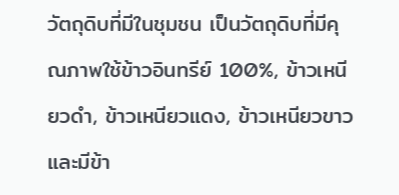วัตถุดิบที่มีในชุมชน เป็นวัตถุดิบที่มีคุณภาพใช้ข้าวอินทรีย์ 100%, ข้าวเหนียวดำ, ข้าวเหนียวแดง, ข้าวเหนียวขาว และมีข้า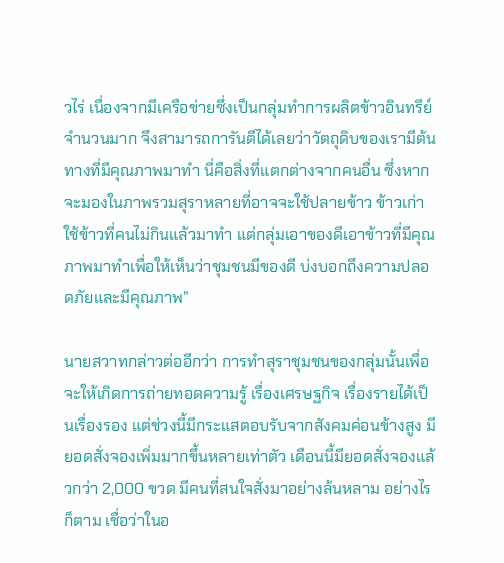วไร่ เนื่องจากมีเครือข่ายซึ่งเป็นกลุ่มทำการผลิตข้าวอินทรีย์จำนวนมาก จึงสามารถการันตีได้เลยว่าวัตถุดิบของเรามีต้นทางที่มีคุณภาพมาทำ นี่คือสิ่งที่แตกต่างจากคนอื่น ซึ่งหากจะมองในภาพรวมสุราหลายที่อาจจะใช้ปลายข้าว ข้าวเก่า ใช้ข้าวที่คนไม่กินแล้วมาทำ แต่กลุ่มเอาของดีเอาข้าวที่มีคุณภาพมาทำเพื่อให้เห็นว่าชุมชนมีของดี บ่งบอกถึงความปลอดภัยและมีคุณภาพ”

นายสวาทกล่าวต่ออีกว่า การทำสุราชุมชนของกลุ่มนั้นเพื่อจะให้เกิดการถ่ายทอดความรู้ เรื่องเศรษฐกิจ เรื่องรายได้เป็นเรื่องรอง แต่ช่วงนี้มีกระแสตอบรับจากสังคมค่อนข้างสูง มียอดสั่งจองเพิ่มมากขึ้นหลายเท่าตัว เดือนนี้มียอดสั่งจองแล้วกว่า 2,000 ขวด มีคนที่สนใจสั่งมาอย่างล้นหลาม อย่างไรก็ตาม เชื่อว่าในอ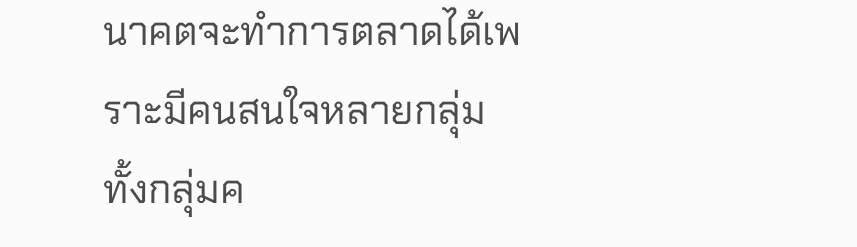นาคตจะทำการตลาดได้เพราะมีคนสนใจหลายกลุ่ม ทั้งกลุ่มค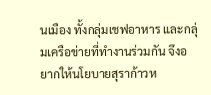นเมือง ทั้งกลุ่มเชฟอาหาร และกลุ่มเครือข่ายที่ทำงานร่วมกัน จึงอยากให้นโยบายสุราก้าวห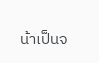น้าเป็นจ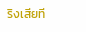ริงเสียที